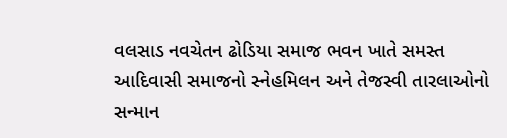વલસાડ નવચેતન ઢોડિયા સમાજ ભવન ખાતે સમસ્ત આદિવાસી સમાજનો સ્નેહમિલન અને તેજસ્વી તારલાઓનો સન્માન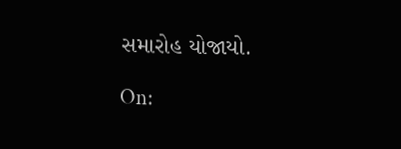સમારોહ યોજાયો.

On: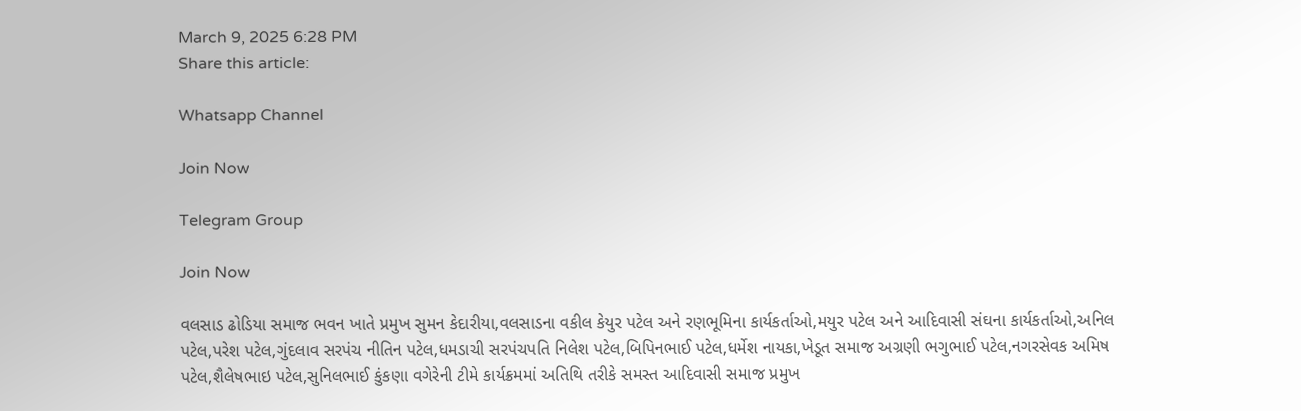March 9, 2025 6:28 PM
Share this article:

Whatsapp Channel

Join Now

Telegram Group

Join Now

વલસાડ ઢોડિયા સમાજ ભવન ખાતે પ્રમુખ સુમન કેદારીયા,વલસાડના વકીલ કેયુર પટેલ અને રણભૂમિના કાર્યકર્તાઓ,મયુર પટેલ અને આદિવાસી સંઘના કાર્યકર્તાઓ,અનિલ પટેલ,પરેશ પટેલ,ગુંદલાવ સરપંચ નીતિન પટેલ,ધમડાચી સરપંચપતિ નિલેશ પટેલ,બિપિનભાઈ પટેલ,ધર્મેશ નાયકા,ખેડૂત સમાજ અગ્રણી ભગુભાઈ પટેલ,નગરસેવક અમિષ પટેલ,શૈલેષભાઇ પટેલ,સુનિલભાઈ કુંકણા વગેરેની ટીમે કાર્યક્રમમાં અતિથિ તરીકે સમસ્ત આદિવાસી સમાજ પ્રમુખ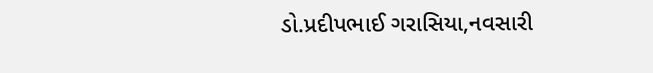ડો.પ્રદીપભાઈ ગરાસિયા,નવસારી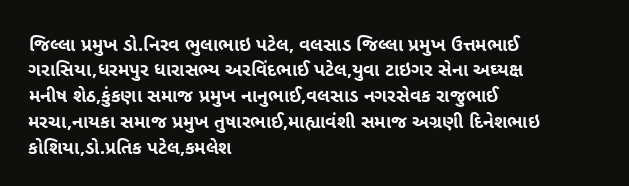જિલ્લા પ્રમુખ ડો.નિરવ ભુલાભાઇ પટેલ, વલસાડ જિલ્લા પ્રમુખ ઉત્તમભાઈ ગરાસિયા,ધરમપુર ધારાસભ્ય અરવિંદભાઈ પટેલ,યુવા ટાઇગર સેના અઘ્યક્ષ મનીષ શેઠ,કુંકણા સમાજ પ્રમુખ નાનુભાઈ,વલસાડ નગરસેવક રાજુભાઈ મરચા,નાયકા સમાજ પ્રમુખ તુષારભાઈ,માહ્યાવંશી સમાજ અગ્રણી દિનેશભાઇ કોશિયા,ડો.પ્રતિક પટેલ,કમલેશ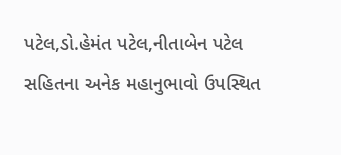પટેલ,ડો.હેમંત પટેલ,નીતાબેન પટેલ સહિતના અનેક મહાનુભાવો ઉપસ્થિત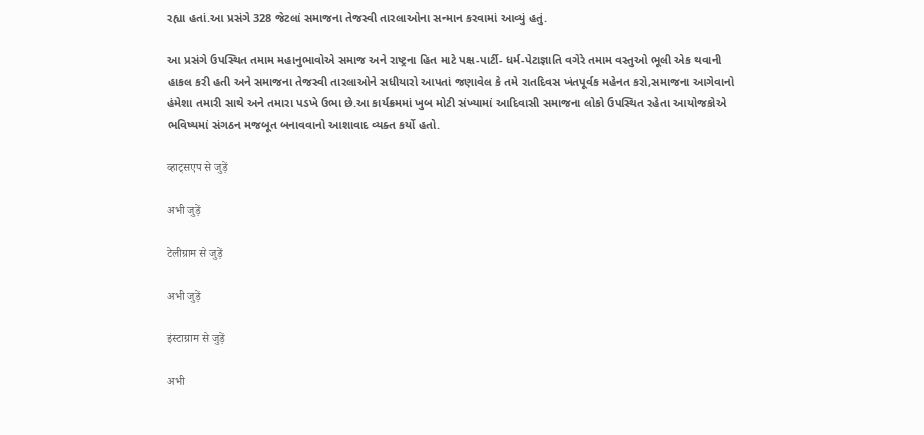રહ્યા હતાં.આ પ્રસંગે 328 જેટલાં સમાજના તેજસ્વી તારલાઓના સન્માન કરવામાં આવ્યું હતું.

આ પ્રસંગે ઉપસ્થિત તમામ મહાનુભાવોએ સમાજ અને રાષ્ટ્રના હિત માટે પક્ષ-પાર્ટી- ધર્મ-પેટાજ્ઞાતિ વગેરે તમામ વસ્તુઓ ભૂલી એક થવાની હાકલ કરી હતી અને સમાજના તેજસ્વી તારલાઓને સધીયારો આપતાં જણાવેલ કે તમે રાતદિવસ ખંતપૂર્વક મહેનત કરો,સમાજના આગેવાનો હંમેશા તમારી સાથે અને તમારા પડખે ઉભા છે.આ કાર્યક્રમમાં ખુબ મોટી સંખ્યામાં આદિવાસી સમાજના લોકો ઉપસ્થિત રહેતા આયોજકોએ ભવિષ્યમાં સંગઠન મજબૂત બનાવવાનો આશાવાદ વ્યક્ત કર્યો હતો.

व्हाट्सएप से जुड़ें

अभी जुड़ें

टेलीग्राम से जुड़ें

अभी जुड़ें

इंस्टाग्राम से जुड़ें

अभी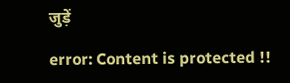जुड़ें

error: Content is protected !!